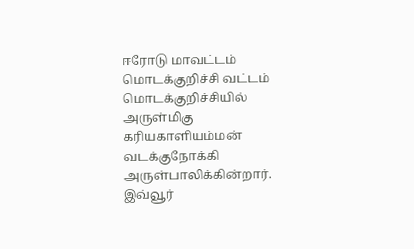ஈரோடு மாவட்டம் மொடக்குறிச்சி வட்டம் மொடக்குறிச்சியில் அருள்மிகு கரியகாளியம்மன் வடக்குநோக்கி அருள்பாலிக்கின்றார். இவ்வூர்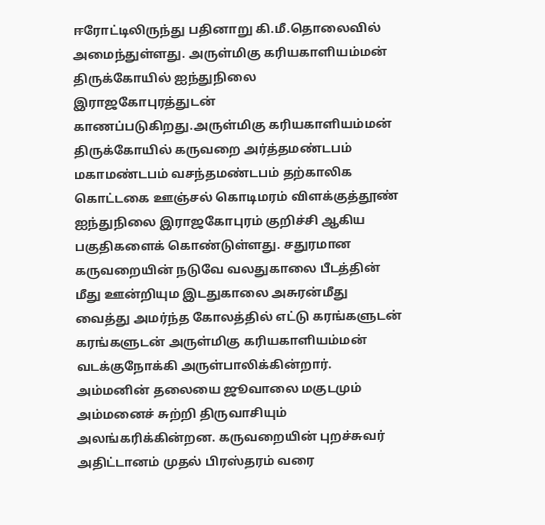ஈரோட்டிலிருந்து பதினாறு கி.மீ.தொலைவில் அமைந்துள்ளது. அருள்மிகு கரியகாளியம்மன் திருக்கோயில் ஐந்துநிலை இராஜகோபுரத்துடன் காணப்படுகிறது.அருள்மிகு கரியகாளியம்மன் திருக்கோயில் கருவறை அர்த்தமண்டபம் மகாமண்டபம் வசந்தமண்டபம் தற்காலிக கொட்டகை ஊஞ்சல் கொடிமரம் விளக்குத்தூண் ஐந்துநிலை இராஜகோபுரம் குறிச்சி ஆகிய பகுதிகளைக் கொண்டுள்ளது. சதுரமான கருவறையின் நடுவே வலதுகாலை பீடத்தின் மீது ஊன்றியும இடதுகாலை அசுரன்மீது வைத்து அமர்ந்த கோலத்தில் எட்டு கரங்களுடன் கரங்களுடன் அருள்மிகு கரியகாளியம்மன் வடக்குநோக்கி அருள்பாலிக்கின்றார். அம்மனின் தலையை ஜூவாலை மகுடமும் அம்மனைச் சுற்றி திருவாசியும் அலங்கரிக்கின்றன. கருவறையின் புறச்சுவர் அதிட்டானம் முதல் பிரஸ்தரம் வரை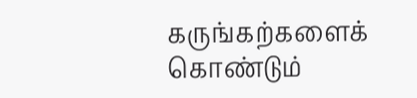கருங்கற்களைக் கொண்டும்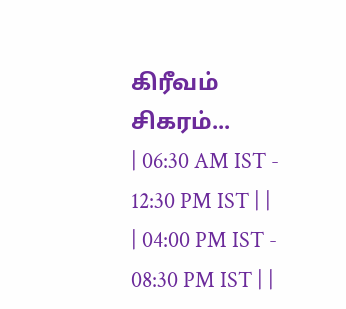கிரீவம் சிகரம்...
| 06:30 AM IST - 12:30 PM IST | |
| 04:00 PM IST - 08:30 PM IST | |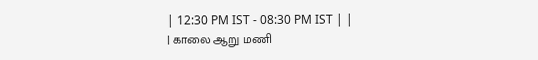| 12:30 PM IST - 08:30 PM IST | |
| காலை ஆறு மணி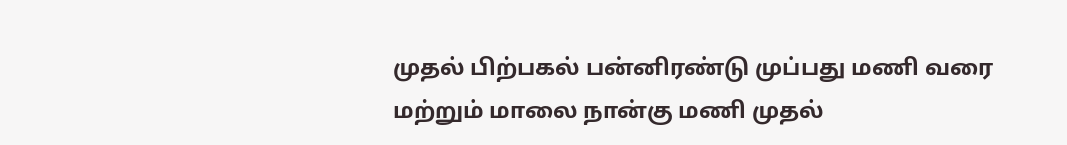முதல் பிற்பகல் பன்னிரண்டு முப்பது மணி வரை மற்றும் மாலை நான்கு மணி முதல்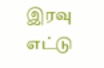இரவு எட்டு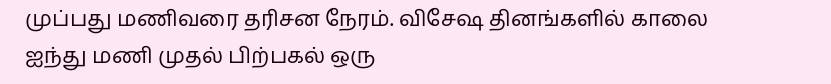முப்பது மணிவரை தரிசன நேரம். விசேஷ தினங்களில் காலை ஐந்து மணி முதல் பிற்பகல் ஒரு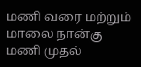மணி வரை மற்றும் மாலை நான்கு மணி முதல்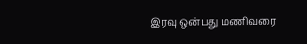இரவு ஒன்பது மணிவரை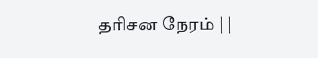தரிசன நேரம் | |